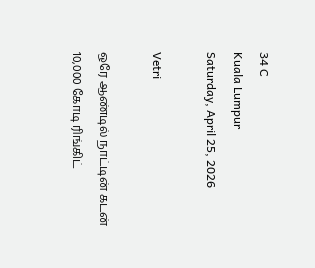34 C
Kuala Lumpur
Saturday, April 25, 2026

Vetri

ஒரே ஆண்டில் நாட்டின் கடன் 10,000 கோடி ரிங்கிட்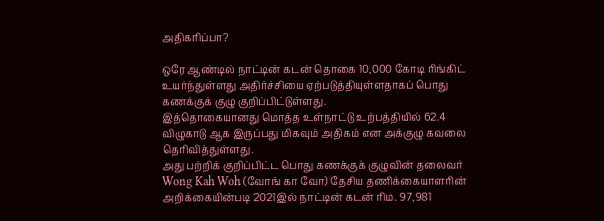அதிகரிப்பா?

ஒரே ஆண்டில் நாட்டின் கடன் தொகை 10,000 கோடி ரிங்கிட் உயர்ந்துள்ளது அதிர்ச்சியை ஏற்படுத்தியுள்ளதாகப் பொது கணக்குக் குழு குறிப்பிட்டுள்ளது.
இத்தொகையானது மொத்த உள்நாட்டு உற்பத்தியில் 62.4 விழுகாடு ஆக இருப்பது மிகவும் அதிகம் என அக்குழு கவலை தெரிவித்துள்ளது.
அது பற்றிக் குறிப்பிட்ட பொது கணக்குக் குழுவின் தலைவர் Wong Kah Woh (வோங் கா வோ) தேசிய தணிக்கையாளரின் அறிக்கையின்படி 2021இல் நாட்டின் கடன் ரிம. 97,981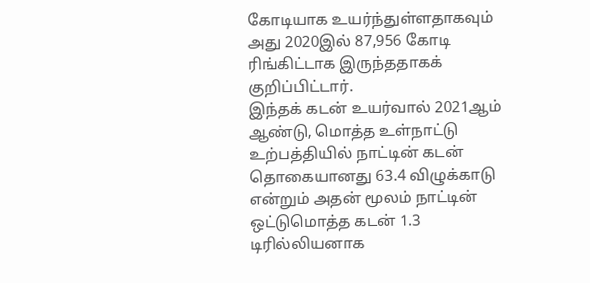கோடியாக உயர்ந்துள்ளதாகவும் அது 2020இல் 87,956 கோடி ரிங்கிட்டாக இருந்ததாகக் குறிப்பிட்டார்.
இந்தக் கடன் உயர்வால் 2021ஆம் ஆண்டு, மொத்த உள்நாட்டு உற்பத்தியில் நாட்டின் கடன் தொகையானது 63.4 விழுக்காடு என்றும் அதன் மூலம் நாட்டின் ஒட்டுமொத்த கடன் 1.3 டிரில்லியனாக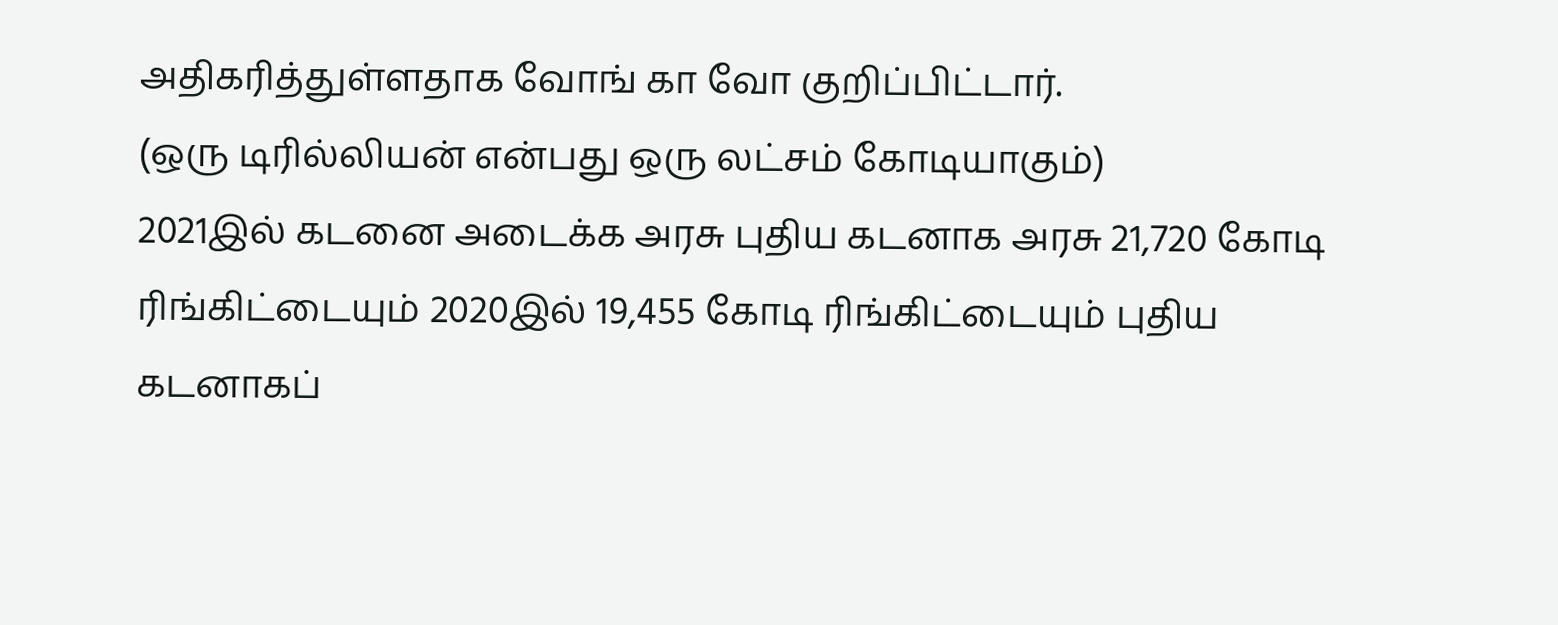அதிகரித்துள்ளதாக வோங் கா வோ குறிப்பிட்டார்.
(ஒரு டிரில்லியன் என்பது ஒரு லட்சம் கோடியாகும்)
2021இல் கடனை அடைக்க அரசு புதிய கடனாக அரசு 21,720 கோடி ரிங்கிட்டையும் 2020இல் 19,455 கோடி ரிங்கிட்டையும் புதிய கடனாகப்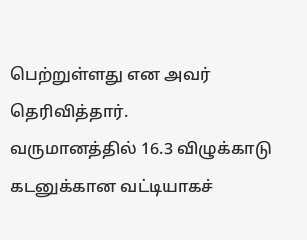பெற்றுள்ளது என அவர் தெரிவித்தார்.
வருமானத்தில் 16.3 விழுக்காடு கடனுக்கான வட்டியாகச்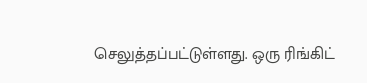செலுத்தப்பட்டுள்ளது. ஒரு ரிங்கிட்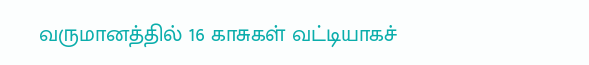வருமானத்தில் 16 காசுகள் வட்டியாகச்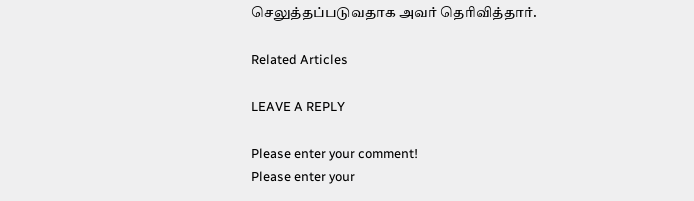செலுத்தப்படுவதாக அவர் தெரிவித்தார்.

Related Articles

LEAVE A REPLY

Please enter your comment!
Please enter your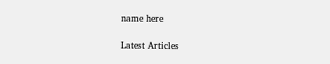name here

Latest Articles